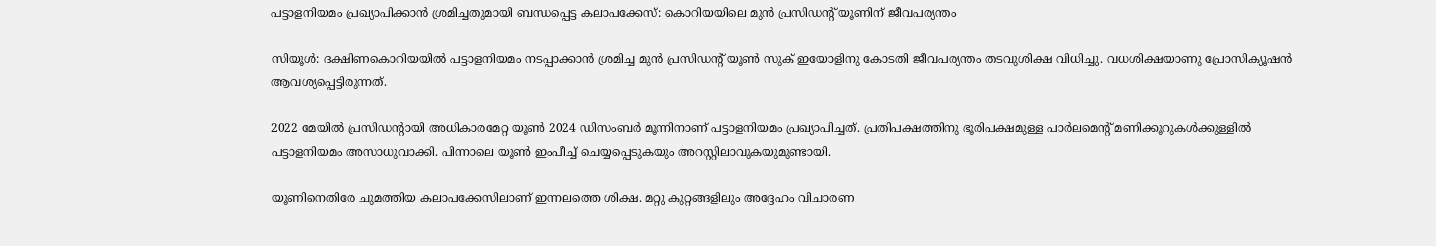പട്ടാളനിയമം പ്രഖ്യാപിക്കാൻ ശ്രമിച്ചതുമായി ബന്ധപ്പെട്ട കലാപക്കേസ്: കൊറിയയിലെ മുൻ പ്രസിഡന്‍റ് യൂണിന് ജീവപര്യന്തം

സിയൂൾ: ദക്ഷിണകൊറിയയിൽ പട്ടാളനിയമം നടപ്പാക്കാൻ ശ്രമിച്ച മുൻ പ്രസിഡന്‍റ് യൂൺ സുക് ഇയോളിനു കോടതി ജീവപര്യന്തം തടവുശിക്ഷ വിധിച്ചു. വധശിക്ഷയാണു പ്രോസിക്യൂഷൻ ആവശ്യപ്പെട്ടിരുന്നത്.

2022 മേയിൽ പ്രസിഡന്‍റായി അധികാരമേറ്റ യൂൺ 2024 ഡിസംബർ മൂന്നിനാണ് പട്ടാളനിയമം പ്രഖ്യാപിച്ചത്. പ്രതിപക്ഷത്തിനു ഭൂരിപക്ഷമുള്ള പാർലമെന്‍റ് മണിക്കൂറുകൾക്കുള്ളിൽ പട്ടാളനിയമം അസാധുവാക്കി. പിന്നാലെ യൂൺ ഇംപീച്ച് ചെയ്യപ്പെടുകയും അറസ്റ്റിലാവുകയുമുണ്ടായി.

യൂണിനെതിരേ ചുമത്തിയ കലാപക്കേസിലാണ് ഇന്നലത്തെ ശിക്ഷ. മറ്റു കുറ്റങ്ങളിലും അദ്ദേഹം വിചാരണ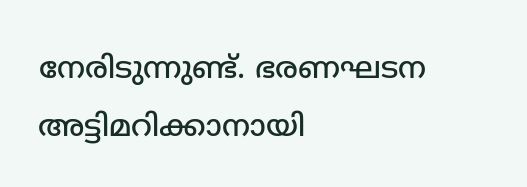നേരിടുന്നുണ്ട്. ഭരണഘടന അട്ടിമറിക്കാനായി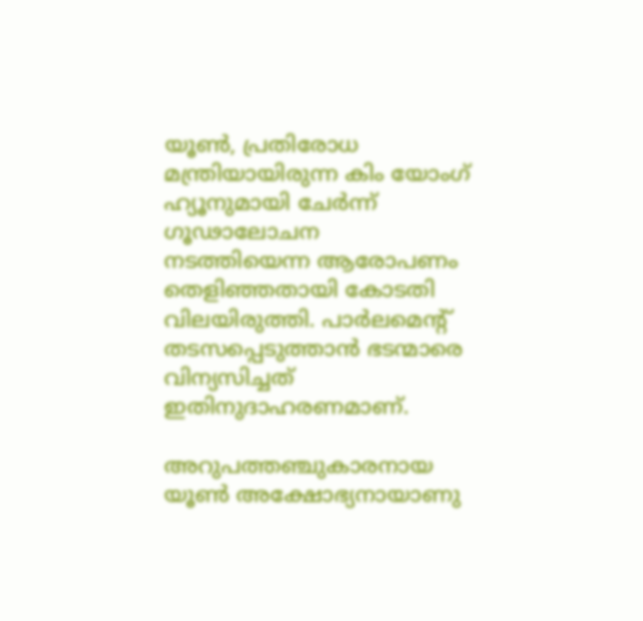യൂൺ, പ്രതിരോധ മന്ത്രിയായിരുന്ന കിം യോംഗ് ഹ്യൂനുമായി ചേർന്ന് ഗൂഢാലോചന നടത്തിയെന്ന ആരോപണം തെളിഞ്ഞതായി കോടതി വിലയിരുത്തി. പാർലമെന്‍റ് തടസപ്പെടുത്താൻ ഭടന്മാരെ വിന്യസിച്ചത് ഇതിനുദാഹരണമാണ്.

അറുപത്തഞ്ചുകാരനായ യൂൺ അക്ഷോഭ്യനായാണു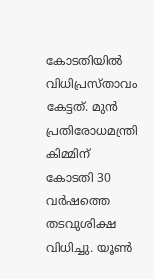കോടതിയിൽ വിധിപ്രസ്താവം കേട്ടത്. മുൻ പ്രതിരോധമന്ത്രി കിമ്മിന് കോടതി 30 വർഷത്തെ തടവുശിക്ഷ വിധിച്ചു. യൂൺ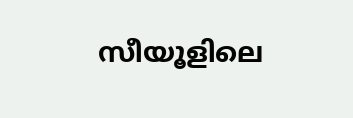സീയൂളിലെ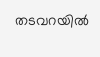തടവറയിൽ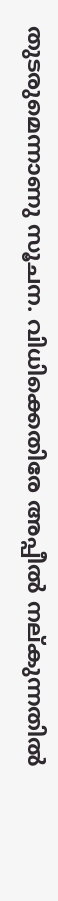തുടരുമെന്നാണു സൂചന. വിധിക്കെതിരേ അപ്പീൽ നല്കുന്നതിൽ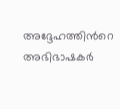അദ്ദേഹത്തിന്‍റെ അഭിഭാഷകർ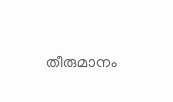തീരുമാനം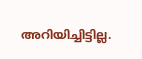അറിയിച്ചിട്ടില്ല.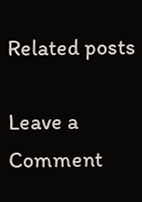Related posts

Leave a Comment